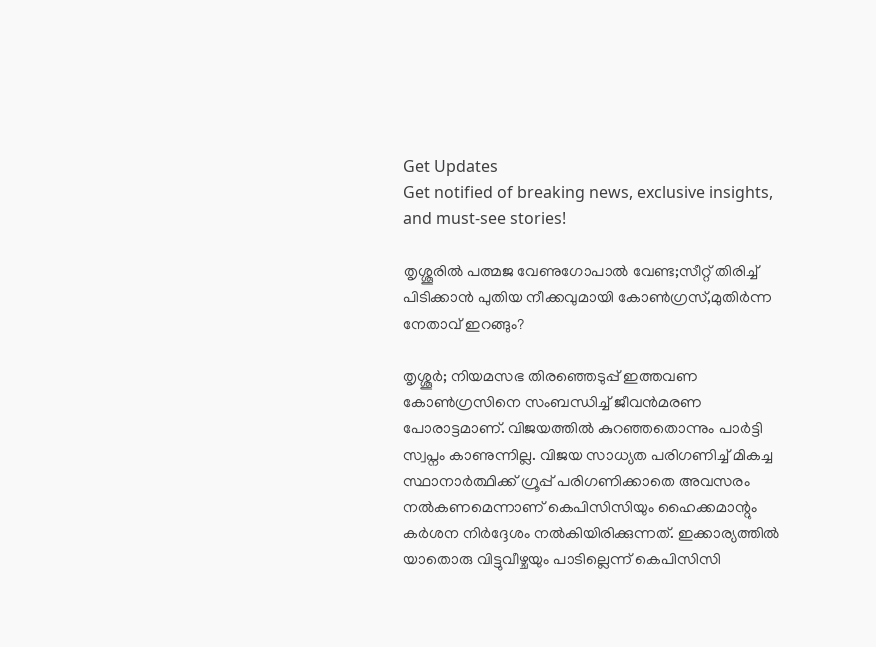Get Updates
Get notified of breaking news, exclusive insights, and must-see stories!

തൃശ്ശൂരിൽ പത്മജ വേണുഗോപാൽ വേണ്ട;സീറ്റ് തിരിച്ച് പിടിക്കാൻ പുതിയ നീക്കവുമായി കോൺഗ്രസ്,മുതിർന്ന നേതാവ് ഇറങ്ങും?

തൃശ്ശൂർ; നിയമസഭ തിരഞ്ഞെടുപ്പ് ഇത്തവണ കോൺഗ്രസിനെ സംബന്ധിച്ച് ജീവൻമരണ പോരാട്ടമാണ്. വിജയത്തിൽ കുറഞ്ഞതൊന്നും പാർട്ടി സ്വപ്നം കാണുന്നില്ല. വിജയ സാധ്യത പരിഗണിച്ച് മികച്ച സ്ഥാനാർത്ഥിക്ക് ഗ്രൂപ്പ് പരിഗണിക്കാതെ അവസരം നൽകണമെന്നാണ് കെപിസിസിയും ഹൈക്കമാന്റും കർശന നിർദ്ദേശം നൽകിയിരിക്കുന്നത്. ഇക്കാര്യത്തിൽ യാതൊരു വിട്ടുവീഴ്ചയും പാടില്ലെന്ന് കെപിസിസി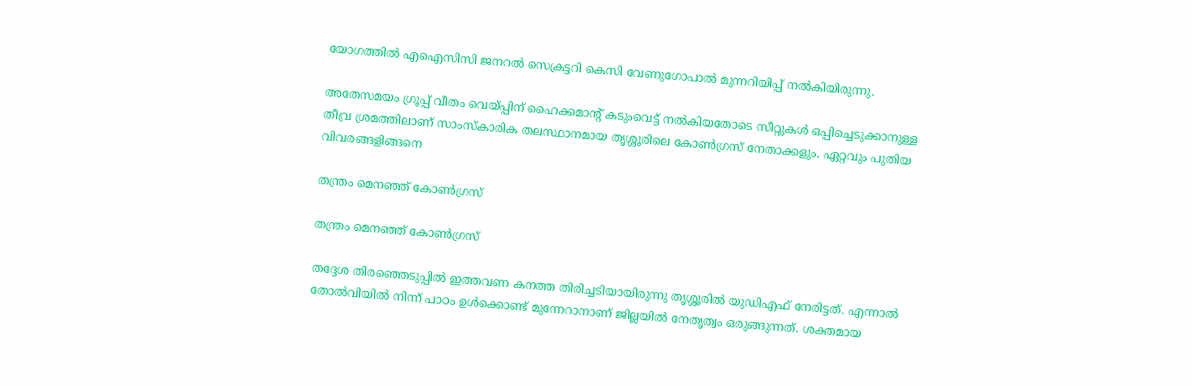യോഗത്തിൽ എഐസിസി ജനറൽ സെക്രട്ടറി കെസി വേണുഗോപാൽ മുന്നറിയിപ്പ് നൽകിയിരുന്നു.

അതേസമയം ഗ്രൂപ്പ് വീതം വെയ്പ്പിന് ഹൈക്കമാന്റ് കടുംവെട്ട് നൽകിയതോടെ സീറ്റുകൾ ഒപ്പിച്ചെടുക്കാനുള്ള തീവ്ര ശ്രമത്തിലാണ് സാംസ്കാരിക തലസ്ഥാനമായ തൃശ്ശൂരിലെ കോൺഗ്രസ് നേതാക്കളും. ഏറ്റവും പുതിയ വിവരങ്ങളിങ്ങനെ

തന്ത്രം മെനഞ്ഞ് കോൺഗ്രസ്

തന്ത്രം മെനഞ്ഞ് കോൺഗ്രസ്

തദ്ദേശ തിരഞ്ഞെടുപ്പിൽ ഇത്തവണ കനത്ത തിരിച്ചടിയായിരുന്നു തൃശ്ശൂരിൽ യുഡിഎഫ് നേരിട്ടത്. എന്നാൽ തോൽവിയിൽ നിന്ന് പാഠം ഉൾക്കൊണ്ട് മുന്നേറാനാണ് ജില്ലയിൽ നേതൃത്വം ഒരുങ്ങുന്നത്. ശക്തമായ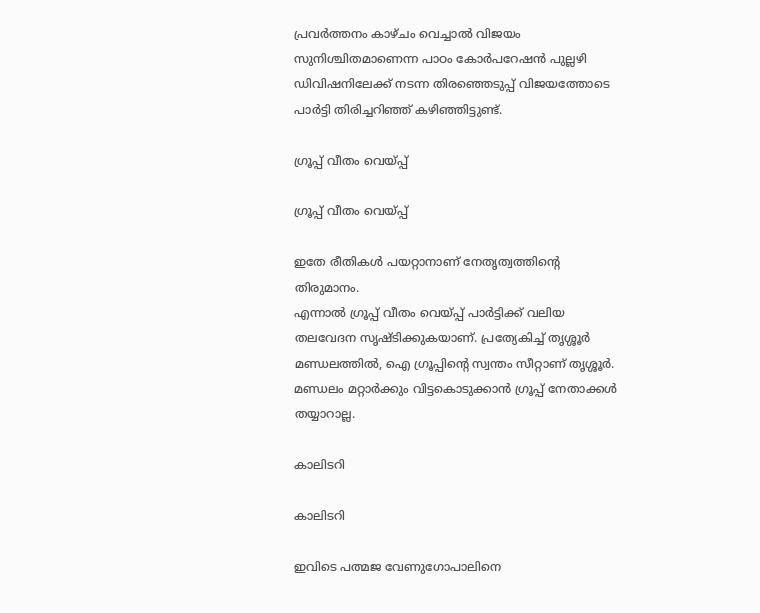പ്രവർത്തനം കാഴ്ചം വെച്ചാൽ വിജയം സുനിശ്ചിതമാണെന്ന പാഠം കോർപറേഷൻ പുല്ലഴി ഡിവിഷനിലേക്ക് നടന്ന തിരഞ്ഞെടുപ്പ് വിജയത്തോടെ പാർട്ടി തിരിച്ചറിഞ്ഞ് കഴിഞ്ഞിട്ടുണ്ട്.

ഗ്രൂപ്പ് വീതം വെയ്പ്പ്

ഗ്രൂപ്പ് വീതം വെയ്പ്പ്

ഇതേ രീതികൾ പയറ്റാനാണ് നേതൃത്വത്തിന്റെ തിരുമാനം.
എന്നാൽ ഗ്രൂപ്പ് വീതം വെയ്പ്പ് പാർട്ടിക്ക് വലിയ തലവേദന സൃഷ്ടിക്കുകയാണ്. പ്രത്യേകിച്ച് തൃശ്ശൂർ മണ്ഡലത്തിൽ, ഐ ഗ്രൂപ്പിന്റെ സ്വന്തം സീറ്റാണ് തൃശ്ശൂർ. മണ്ഡലം മറ്റാർക്കും വിട്ടകൊടുക്കാൻ ഗ്രൂപ്പ് നേതാക്കൾ തയ്യാറാല്ല.

കാലിടറി

കാലിടറി

ഇവിടെ പത്മജ വേണുഗോപാലിനെ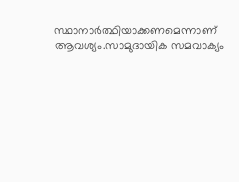സ്ഥാനാർത്ഥിയാക്കണമെന്നാണ് ആവശ്യം.സാമുദായിക സമവാക്യം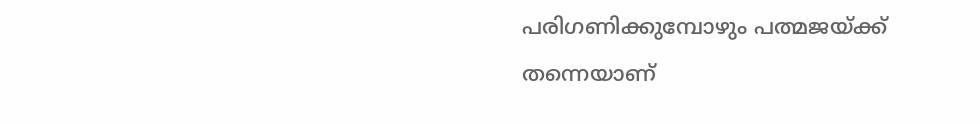പരിഗണിക്കുമ്പോഴും പത്മജയ്ക്ക് തന്നെയാണ്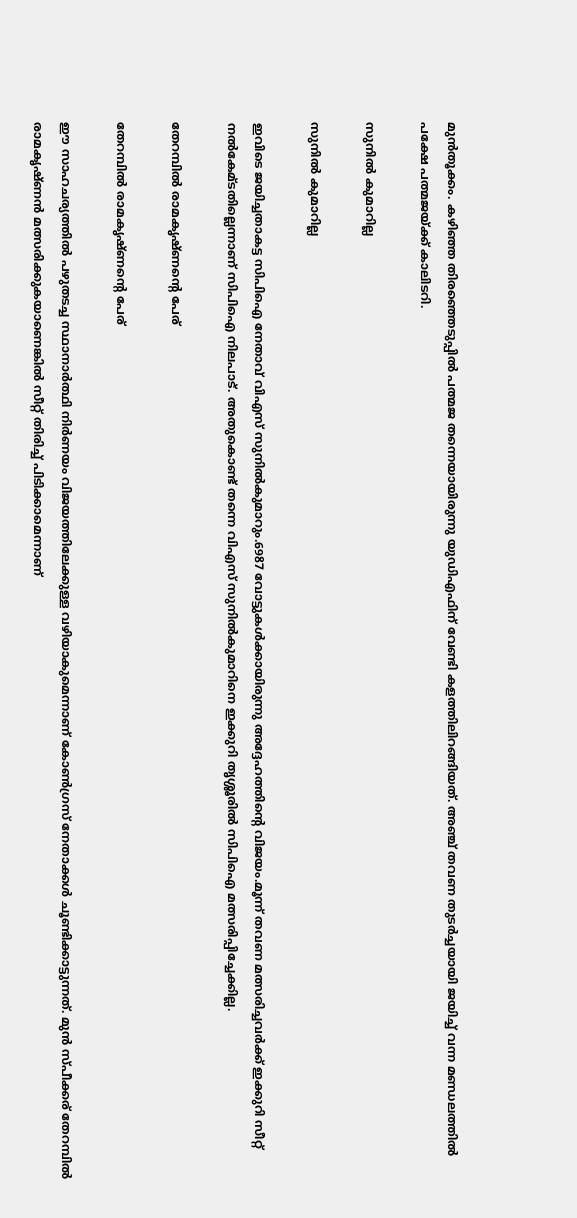മുൻതൂക്കം. കഴിഞ്ഞ തിരഞ്ഞെടുപ്പിൽ പത്മജ തന്നെയായിരുന്നു യുഡിഎഫിന് വേണ്ടി കളത്തിലിറങ്ങിയത്. അഞ്ച് തവണ തുടർച്ചയായി ജയിച്ച് വന്ന മണ്ഡലത്തിൽ പക്ഷേ പത്മജയ്ക്ക് കാലിടറി.

സുനിൽ കുമാറില്ല

സുനിൽ കുമാറില്ല

ഇവിടെ ജയിച്ചതാകട്ട സിപിഐ നേതാവ് വിഎസ് സുനിൽകുമാറും.6987 വോട്ടുകൾക്കായിരുന്നു അദ്ദേഹത്തിന്റെ വിജയം.മൂന്ന് തവണ മത്സരിച്ചവർക്ക് ഇക്കുറി സീറ്റ് നൽകേമ്ടതില്ലെന്നാണ് സിപിഐ നിലപാട്. അതുകൊണ്ട് തന്നെ വിഎസ് സുനിൽകുമാറിനെ ഇക്കുറി തൃശ്ശൂരിൽ സിപിഐ മത്സരിപ്പിച്ചേക്കില്ല.

തേറമ്പിൽ രാമകൃഷ്ണന്റെ പേര്

തേറമ്പിൽ രാമകൃഷ്ണന്റെ പേര്

ഈ സാഹചര്യത്തിൽ പഴുതടച്ച സ്ഥാനാർത്ഥി നിർണയം വിജയത്തിലേക്കുള്ള വഴിയാകുമെന്നാണ് കോൺഗ്രസ് നേതാക്കൾ ചൂണ്ടിക്കാട്ടുന്നത്. മുൻ സ്പീക്കര് തേറമ്പിൽ രാമകൃഷ്ണൻ മത്സരിക്കുകയാണെങ്കിൽ സീറ്റ് തിരിച്ച് പിടിക്കാമെന്നാണ്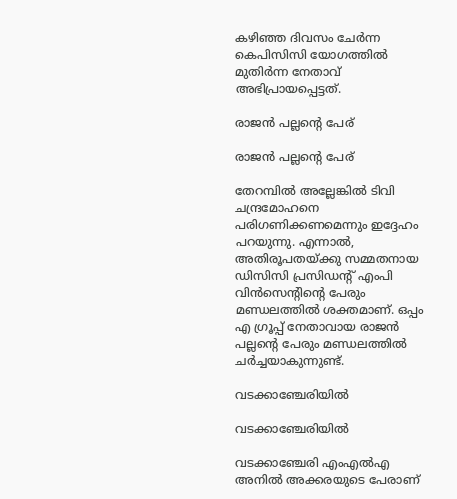കഴിഞ്ഞ ദിവസം ചേർന്ന കെപിസിസി യോഗത്തിൽ മുതിർന്ന നേതാവ് അഭിപ്രായപ്പെട്ടത്.

രാജൻ പല്ലന്റെ പേര്

രാജൻ പല്ലന്റെ പേര്

തേറമ്പിൽ അല്ലേങ്കിൽ ടിവി ചന്ദ്രമോഹനെ പരിഗണിക്കണമെന്നും ഇദ്ദേഹം പറയുന്നു. എന്നാൽ, അതിരൂപതയ്ക്കു സമ്മതനായ ഡിസിസി പ്രസിഡന്റ് എംപി വിൻസെന്റിന്റെ പേരും മണ്ഡലത്തിൽ ശക്തമാണ്. ഒപ്പം എ ഗ്രൂപ്പ് നേതാവായ രാജൻ പല്ലന്റെ പേരും മണ്ഡലത്തിൽ ചർച്ചയാകുന്നുണ്ട്.

വടക്കാഞ്ചേരിയിൽ

വടക്കാഞ്ചേരിയിൽ

വടക്കാഞ്ചേരി എംഎൽഎ അനിൽ അക്കരയുടെ പേരാണ്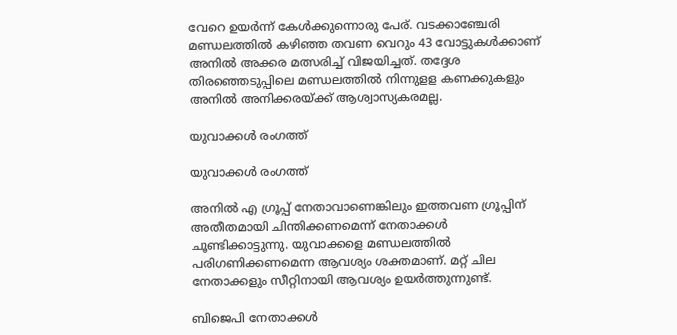വേറെ ഉയർന്ന് കേൾക്കുന്നൊരു പേര്. വടക്കാഞ്ചേരി മണ്ഡലത്തിൽ കഴിഞ്ഞ തവണ വെറും 43 വോട്ടുകൾക്കാണ് അനിൽ അക്കര മത്സരിച്ച് വിജയിച്ചത്. തദ്ദേശ തിരഞ്ഞെടുപ്പിലെ മണ്ഡലത്തിൽ നിന്നുളള കണക്കുകളും അനിൽ അനിക്കരയ്ക്ക് ആശ്വാസ്യകരമല്ല.

യുവാക്കൾ രംഗത്ത്

യുവാക്കൾ രംഗത്ത്

അനിൽ എ ഗ്രൂപ്പ് നേതാവാണെങ്കിലും ഇത്തവണ ഗ്രൂപ്പിന് അതീതമായി ചിന്തിക്കണമെന്ന് നേതാക്കൾ ചൂണ്ടിക്കാട്ടുന്നു. യുവാക്കളെ മണ്ഡലത്തിൽ പരിഗണിക്കണമെന്ന ആവശ്യം ശക്തമാണ്. മറ്റ് ചില നേതാക്കളും സീറ്റിനായി ആവശ്യം ഉയർത്തുന്നുണ്ട്.

ബിജെപി നേതാക്കൾ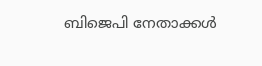ബിജെപി നേതാക്കൾ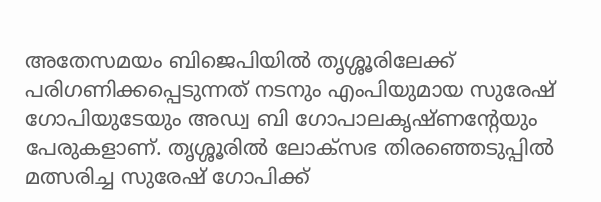അതേസമയം ബിജെപിയിൽ തൃശ്ശൂരിലേക്ക് പരിഗണിക്കപ്പെടുന്നത് നടനും എംപിയുമായ സുരേഷ് ഗോപിയുടേയും അഡ്വ ബി ഗോപാലകൃഷ്ണന്റേയും പേരുകളാണ്. തൃശ്ശൂരിൽ ലോക്സഭ തിരഞ്ഞെടുപ്പിൽ മത്സരിച്ച സുരേഷ് ഗോപിക്ക്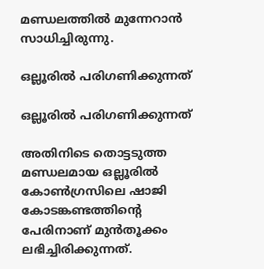മണ്ഡലത്തിൽ മുന്നേറാൻ സാധിച്ചിരുന്നു.

ഒല്ലൂരിൽ പരിഗണിക്കുന്നത്

ഒല്ലൂരിൽ പരിഗണിക്കുന്നത്

അതിനിടെ തൊട്ടടുത്ത മണ്ഡലമായ ഒല്ലൂരിൽ കോൺഗ്രസിലെ ഷാജി കോടങ്കണ്ടത്തിന്റെ പേരിനാണ് മുൻതൂക്കം ലഭിച്ചിരിക്കുന്നത്.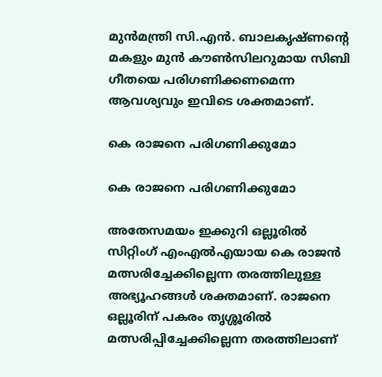മുൻമന്ത്രി സി.എൻ. ബാലകൃഷ്ണന്റെ മകളും മുൻ കൗൺസിലറുമായ സിബി ഗീതയെ പരിഗണിക്കണമെന്ന ആവശ്യവും ഇവിടെ ശക്തമാണ്.

കെ രാജനെ പരിഗണിക്കുമോ

കെ രാജനെ പരിഗണിക്കുമോ

അതേസമയം ഇക്കുറി ഒല്ലൂരിൽ സിറ്റിംഗ് എംഎൽഎയായ കെ രാജൻ മത്സരിച്ചേക്കില്ലെന്ന തരത്തിലുള്ള അഭ്യൂഹങ്ങൾ ശക്തമാണ്. രാജനെ ഒല്ലൂരിന് പകരം തൃശ്ശൂരിൽ മത്സരിപ്പിച്ചേക്കില്ലെന്ന തരത്തിലാണ്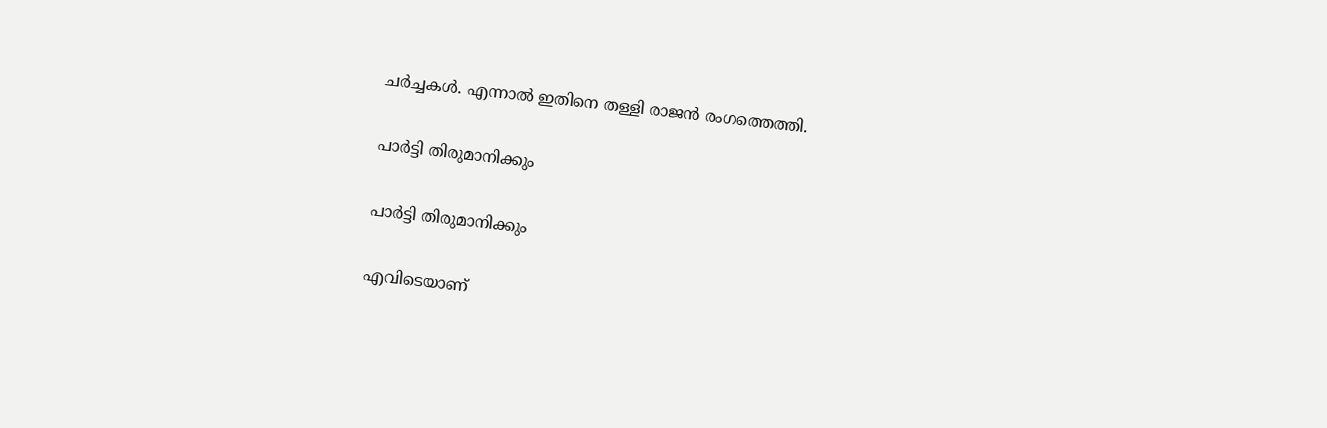ചർച്ചകൾ. എന്നാൽ ഇതിനെ തള്ളി രാജന്‍ രംഗത്തെത്തി.

പാർട്ടി തിരുമാനിക്കും

പാർട്ടി തിരുമാനിക്കും

എവിടെയാണ്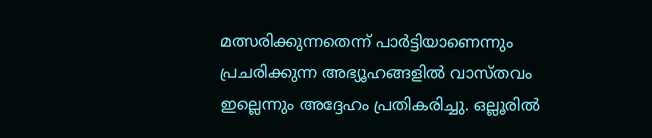മത്സരിക്കുന്നതെന്ന് പാർട്ടിയാണെന്നും പ്രചരിക്കുന്ന അഭ്യൂഹങ്ങളിൽ വാസ്തവം ഇല്ലെന്നും അദ്ദേഹം പ്രതികരിച്ചു. ഒല്ലൂരിൽ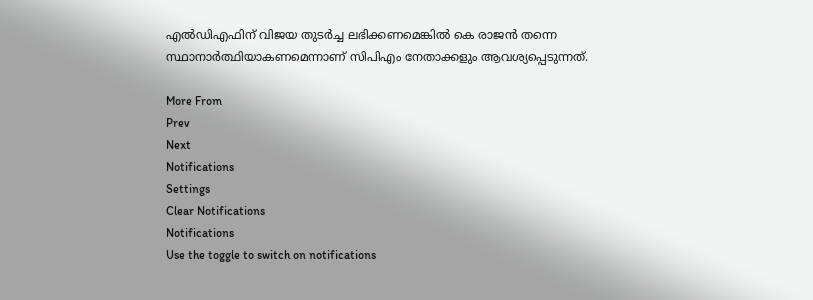എൽഡിഎഫിന് വിജയ തുടർച്ച ലഭിക്കണമെങ്കിൽ കെ രാജൻ തന്നെ സ്ഥാനാർത്ഥിയാകണമെന്നാണ് സിപിഎം നേതാക്കളും ആവശ്യപ്പെടുന്നത്.

More From
Prev
Next
Notifications
Settings
Clear Notifications
Notifications
Use the toggle to switch on notifications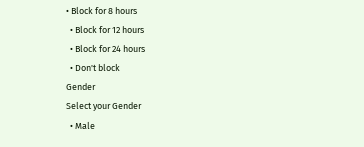• Block for 8 hours
  • Block for 12 hours
  • Block for 24 hours
  • Don't block
Gender
Select your Gender
  • Male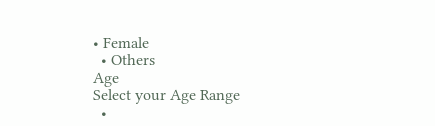• Female
  • Others
Age
Select your Age Range
  •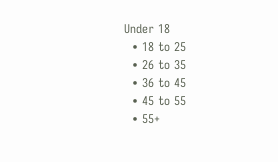Under 18
  • 18 to 25
  • 26 to 35
  • 36 to 45
  • 45 to 55
  • 55+